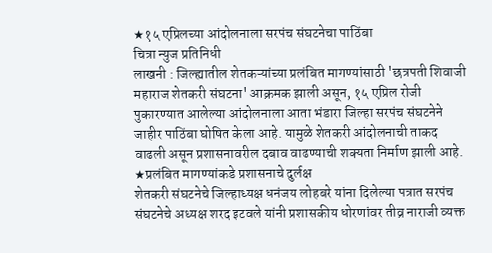★१५ एप्रिलच्या आंदोलनाला सरपंच संघटनेचा पाठिंबा
चित्रा न्युज प्रतिनिधी
लाखनी : जिल्ह्यातील शेतकऱ्यांच्या प्रलंबित मागण्यांसाठी 'छत्रपती शिवाजी महाराज शेतकरी संघटना' आक्रमक झाली असून, १५ एप्रिल रोजी पुकारण्यात आलेल्या आंदोलनाला आता भंडारा जिल्हा सरपंच संघटनेने जाहीर पाठिंबा घोषित केला आहे. यामुळे शेतकरी आंदोलनाची ताकद वाढली असून प्रशासनावरील दबाव वाढण्याची शक्यता निर्माण झाली आहे.
★प्रलंबित मागण्यांकडे प्रशासनाचे दुर्लक्ष
शेतकरी संघटनेचे जिल्हाध्यक्ष धनंजय लोहबरे यांना दिलेल्या पत्रात सरपंच संघटनेचे अध्यक्ष शरद इटवले यांनी प्रशासकीय धोरणांवर तीव्र नाराजी व्यक्त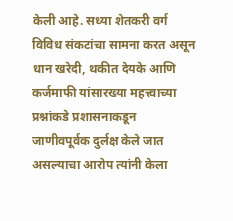केली आहे. सध्या शेतकरी वर्ग विविध संकटांचा सामना करत असून धान खरेदी, थकीत देयके आणि कर्जमाफी यांसारख्या महत्त्वाच्या प्रश्नांकडे प्रशासनाकडून जाणीवपूर्वक दुर्लक्ष केले जात असल्याचा आरोप त्यांनी केला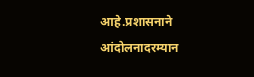आहे.प्रशासनाने आंदोलनादरम्यान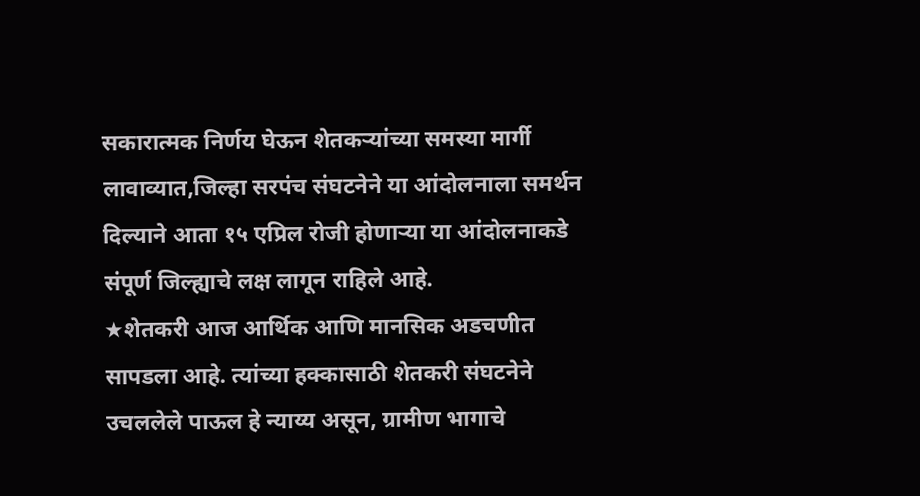सकारात्मक निर्णय घेऊन शेतकऱ्यांच्या समस्या मार्गी लावाव्यात,जिल्हा सरपंच संघटनेने या आंदोलनाला समर्थन दिल्याने आता १५ एप्रिल रोजी होणाऱ्या या आंदोलनाकडे संपूर्ण जिल्ह्याचे लक्ष लागून राहिले आहे.
★शेतकरी आज आर्थिक आणि मानसिक अडचणीत सापडला आहे. त्यांच्या हक्कासाठी शेतकरी संघटनेने उचललेले पाऊल हे न्याय्य असून, ग्रामीण भागाचे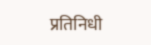प्रतिनिधी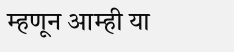म्हणून आम्ही या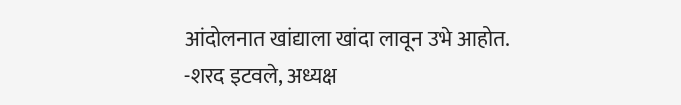आंदोलनात खांद्याला खांदा लावून उभे आहोत.
-शरद इटवले, अध्यक्ष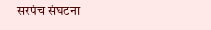सरपंच संघटना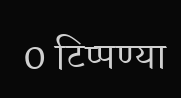0 टिप्पण्या